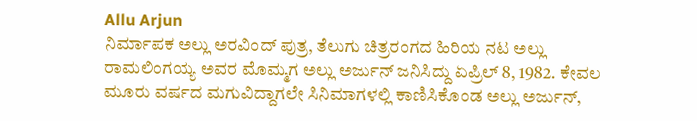Allu Arjun
ನಿರ್ಮಾಪಕ ಅಲ್ಲು ಅರವಿಂದ್ ಪುತ್ರ, ತೆಲುಗು ಚಿತ್ರರಂಗದ ಹಿರಿಯ ನಟ ಅಲ್ಲು ರಾಮಲಿಂಗಯ್ಯ ಅವರ ಮೊಮ್ಮಗ ಅಲ್ಲು ಅರ್ಜುನ್ ಜನಿಸಿದ್ದು ಏಪ್ರಿಲ್ 8, 1982. ಕೇವಲ ಮೂರು ವರ್ಷದ ಮಗುವಿದ್ದಾಗಲೇ ಸಿನಿಮಾಗಳಲ್ಲಿ ಕಾಣಿಸಿಕೊಂಡ ಅಲ್ಲು ಅರ್ಜುನ್,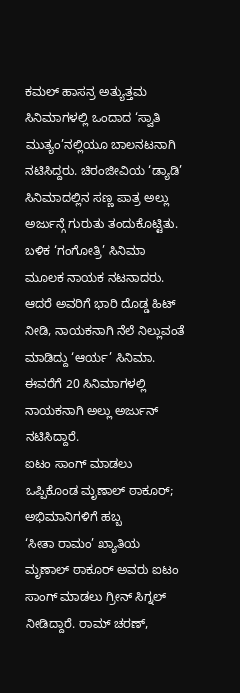ಕಮಲ್ ಹಾಸನ್ರ ಅತ್ಯುತ್ತಮ ಸಿನಿಮಾಗಳಲ್ಲಿ ಒಂದಾದ ‘ಸ್ವಾತಿ ಮುತ್ಯಂ’ನಲ್ಲಿಯೂ ಬಾಲನಟನಾಗಿ ನಟಿಸಿದ್ದರು. ಚಿರಂಜೀವಿಯ ‘ಡ್ಯಾಡಿ’ ಸಿನಿಮಾದಲ್ಲಿನ ಸಣ್ಣ ಪಾತ್ರ ಅಲ್ಲು ಅರ್ಜುನ್ಗೆ ಗುರುತು ತಂದುಕೊಟ್ಟಿತು. ಬಳಿಕ ‘ಗಂಗೋತ್ರಿ’ ಸಿನಿಮಾ ಮೂಲಕ ನಾಯಕ ನಟನಾದರು. ಆದರೆ ಅವರಿಗೆ ಭಾರಿ ದೊಡ್ಡ ಹಿಟ್ ನೀಡಿ, ನಾಯಕನಾಗಿ ನೆಲೆ ನಿಲ್ಲುವಂತೆ ಮಾಡಿದ್ದು ‘ಆರ್ಯ’ ಸಿನಿಮಾ. ಈವರೆಗೆ 20 ಸಿನಿಮಾಗಳಲ್ಲಿ ನಾಯಕನಾಗಿ ಅಲ್ಲು ಅರ್ಜುನ್ ನಟಿಸಿದ್ದಾರೆ.
ಐಟಂ ಸಾಂಗ್ ಮಾಡಲು ಒಪ್ಪಿಕೊಂಡ ಮೃಣಾಲ್ ಠಾಕೂರ್; ಅಭಿಮಾನಿಗಳಿಗೆ ಹಬ್ಬ
‘ಸೀತಾ ರಾಮಂ’ ಖ್ಯಾತಿಯ ಮೃಣಾಲ್ ಠಾಕೂರ್ ಅವರು ಐಟಂ ಸಾಂಗ್ ಮಾಡಲು ಗ್ರೀನ್ ಸಿಗ್ನಲ್ ನೀಡಿದ್ದಾರೆ. ರಾಮ್ ಚರಣ್,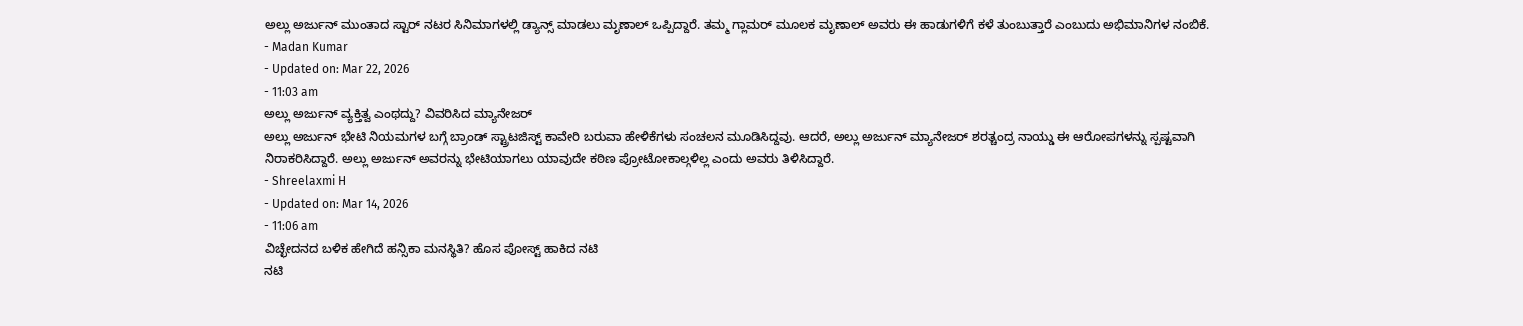ಅಲ್ಲು ಅರ್ಜುನ್ ಮುಂತಾದ ಸ್ಟಾರ್ ನಟರ ಸಿನಿಮಾಗಳಲ್ಲಿ ಡ್ಯಾನ್ಸ್ ಮಾಡಲು ಮೃಣಾಲ್ ಒಪ್ಪಿದ್ದಾರೆ. ತಮ್ಮ ಗ್ಲಾಮರ್ ಮೂಲಕ ಮೃಣಾಲ್ ಅವರು ಈ ಹಾಡುಗಳಿಗೆ ಕಳೆ ತುಂಬುತ್ತಾರೆ ಎಂಬುದು ಅಭಿಮಾನಿಗಳ ನಂಬಿಕೆ.
- Madan Kumar
- Updated on: Mar 22, 2026
- 11:03 am
ಅಲ್ಲು ಅರ್ಜುನ್ ವ್ಯಕ್ತಿತ್ವ ಎಂಥದ್ದು? ವಿವರಿಸಿದ ಮ್ಯಾನೇಜರ್
ಅಲ್ಲು ಅರ್ಜುನ್ ಭೇಟಿ ನಿಯಮಗಳ ಬಗ್ಗೆ ಬ್ರಾಂಡ್ ಸ್ಟ್ರಾಟಜಿಸ್ಟ್ ಕಾವೇರಿ ಬರುವಾ ಹೇಳಿಕೆಗಳು ಸಂಚಲನ ಮೂಡಿಸಿದ್ದವು. ಆದರೆ, ಅಲ್ಲು ಅರ್ಜುನ್ ಮ್ಯಾನೇಜರ್ ಶರತ್ಚಂದ್ರ ನಾಯ್ಡು ಈ ಆರೋಪಗಳನ್ನು ಸ್ಪಷ್ಟವಾಗಿ ನಿರಾಕರಿಸಿದ್ದಾರೆ. ಅಲ್ಲು ಅರ್ಜುನ್ ಅವರನ್ನು ಭೇಟಿಯಾಗಲು ಯಾವುದೇ ಕಠಿಣ ಪ್ರೋಟೋಕಾಲ್ಗಳಿಲ್ಲ ಎಂದು ಅವರು ತಿಳಿಸಿದ್ದಾರೆ.
- Shreelaxmi H
- Updated on: Mar 14, 2026
- 11:06 am
ವಿಚ್ಛೇದನದ ಬಳಿಕ ಹೇಗಿದೆ ಹನ್ಸಿಕಾ ಮನಸ್ಥಿತಿ? ಹೊಸ ಪೋಸ್ಟ್ ಹಾಕಿದ ನಟಿ
ನಟಿ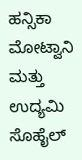ಹನ್ಸಿಕಾ ಮೋಟ್ವಾನಿ ಮತ್ತು ಉದ್ಯಮಿ ಸೊಹೈಲ್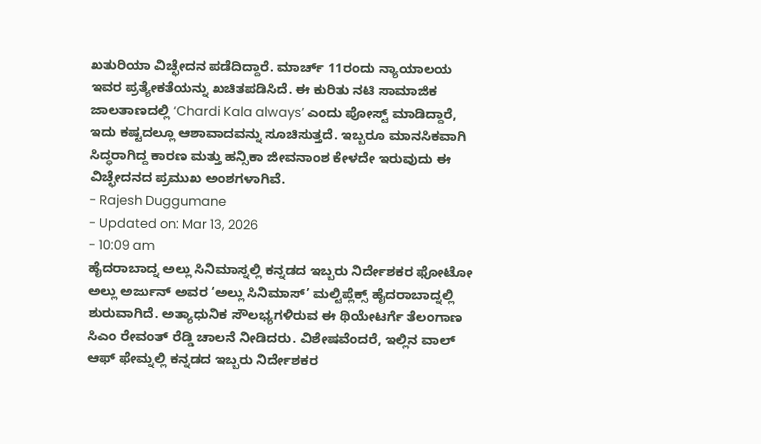ಖತುರಿಯಾ ವಿಚ್ಛೇದನ ಪಡೆದಿದ್ದಾರೆ. ಮಾರ್ಚ್ 11ರಂದು ನ್ಯಾಯಾಲಯ ಇವರ ಪ್ರತ್ಯೇಕತೆಯನ್ನು ಖಚಿತಪಡಿಸಿದೆ. ಈ ಕುರಿತು ನಟಿ ಸಾಮಾಜಿಕ ಜಾಲತಾಣದಲ್ಲಿ ‘Chardi Kala always’ ಎಂದು ಪೋಸ್ಟ್ ಮಾಡಿದ್ದಾರೆ, ಇದು ಕಷ್ಟದಲ್ಲೂ ಆಶಾವಾದವನ್ನು ಸೂಚಿಸುತ್ತದೆ. ಇಬ್ಬರೂ ಮಾನಸಿಕವಾಗಿ ಸಿದ್ಧರಾಗಿದ್ದ ಕಾರಣ ಮತ್ತು ಹನ್ಸಿಕಾ ಜೀವನಾಂಶ ಕೇಳದೇ ಇರುವುದು ಈ ವಿಚ್ಛೇದನದ ಪ್ರಮುಖ ಅಂಶಗಳಾಗಿವೆ.
- Rajesh Duggumane
- Updated on: Mar 13, 2026
- 10:09 am
ಹೈದರಾಬಾದ್ನ ಅಲ್ಲು ಸಿನಿಮಾಸ್ನಲ್ಲಿ ಕನ್ನಡದ ಇಬ್ಬರು ನಿರ್ದೇಶಕರ ಫೋಟೋ
ಅಲ್ಲು ಅರ್ಜುನ್ ಅವರ ‘ಅಲ್ಲು ಸಿನಿಮಾಸ್’ ಮಲ್ಟಿಪ್ಲೆಕ್ಸ್ ಹೈದರಾಬಾದ್ನಲ್ಲಿ ಶುರುವಾಗಿದೆ. ಅತ್ಯಾಧುನಿಕ ಸೌಲಭ್ಯಗಳಿರುವ ಈ ಥಿಯೇಟರ್ಗೆ ತೆಲಂಗಾಣ ಸಿಎಂ ರೇವಂತ್ ರೆಡ್ಡಿ ಚಾಲನೆ ನೀಡಿದರು. ವಿಶೇಷವೆಂದರೆ, ಇಲ್ಲಿನ ವಾಲ್ ಆಫ್ ಫೇಮ್ನಲ್ಲಿ ಕನ್ನಡದ ಇಬ್ಬರು ನಿರ್ದೇಶಕರ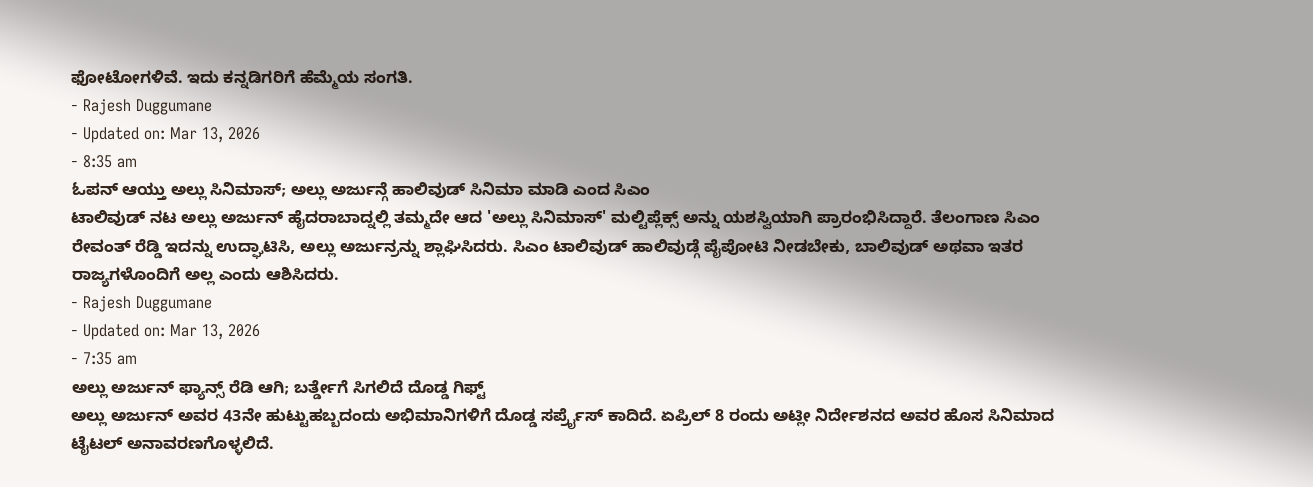ಫೋಟೋಗಳಿವೆ. ಇದು ಕನ್ನಡಿಗರಿಗೆ ಹೆಮ್ಮೆಯ ಸಂಗತಿ.
- Rajesh Duggumane
- Updated on: Mar 13, 2026
- 8:35 am
ಓಪನ್ ಆಯ್ತು ಅಲ್ಲು ಸಿನಿಮಾಸ್; ಅಲ್ಲು ಅರ್ಜುನ್ಗೆ ಹಾಲಿವುಡ್ ಸಿನಿಮಾ ಮಾಡಿ ಎಂದ ಸಿಎಂ
ಟಾಲಿವುಡ್ ನಟ ಅಲ್ಲು ಅರ್ಜುನ್ ಹೈದರಾಬಾದ್ನಲ್ಲಿ ತಮ್ಮದೇ ಆದ 'ಅಲ್ಲು ಸಿನಿಮಾಸ್' ಮಲ್ಟಿಪ್ಲೆಕ್ಸ್ ಅನ್ನು ಯಶಸ್ವಿಯಾಗಿ ಪ್ರಾರಂಭಿಸಿದ್ದಾರೆ. ತೆಲಂಗಾಣ ಸಿಎಂ ರೇವಂತ್ ರೆಡ್ಡಿ ಇದನ್ನು ಉದ್ಘಾಟಿಸಿ, ಅಲ್ಲು ಅರ್ಜುನ್ರನ್ನು ಶ್ಲಾಘಿಸಿದರು. ಸಿಎಂ ಟಾಲಿವುಡ್ ಹಾಲಿವುಡ್ಗೆ ಪೈಪೋಟಿ ನೀಡಬೇಕು, ಬಾಲಿವುಡ್ ಅಥವಾ ಇತರ ರಾಜ್ಯಗಳೊಂದಿಗೆ ಅಲ್ಲ ಎಂದು ಆಶಿಸಿದರು.
- Rajesh Duggumane
- Updated on: Mar 13, 2026
- 7:35 am
ಅಲ್ಲು ಅರ್ಜುನ್ ಫ್ಯಾನ್ಸ್ ರೆಡಿ ಆಗಿ; ಬರ್ತ್ಡೇಗೆ ಸಿಗಲಿದೆ ದೊಡ್ಡ ಗಿಫ್ಟ್
ಅಲ್ಲು ಅರ್ಜುನ್ ಅವರ 43ನೇ ಹುಟ್ಟುಹಬ್ಬದಂದು ಅಭಿಮಾನಿಗಳಿಗೆ ದೊಡ್ಡ ಸರ್ಪ್ರೈಸ್ ಕಾದಿದೆ. ಏಪ್ರಿಲ್ 8 ರಂದು ಅಟ್ಲೀ ನಿರ್ದೇಶನದ ಅವರ ಹೊಸ ಸಿನಿಮಾದ ಟೈಟಲ್ ಅನಾವರಣಗೊಳ್ಳಲಿದೆ.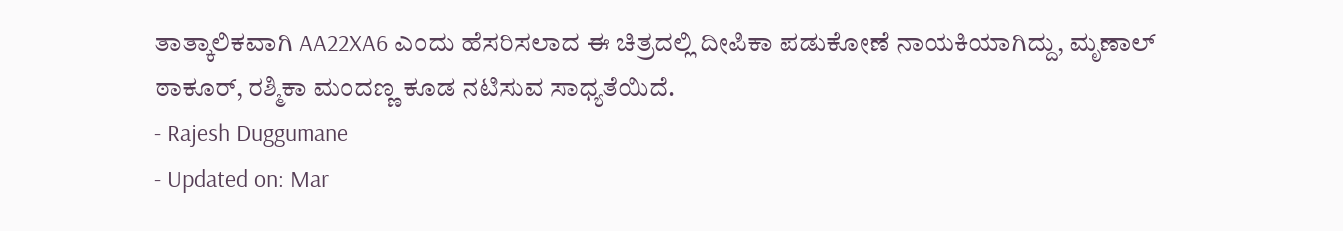ತಾತ್ಕಾಲಿಕವಾಗಿ AA22XA6 ಎಂದು ಹೆಸರಿಸಲಾದ ಈ ಚಿತ್ರದಲ್ಲಿ ದೀಪಿಕಾ ಪಡುಕೋಣೆ ನಾಯಕಿಯಾಗಿದ್ದು, ಮೃಣಾಲ್ ಠಾಕೂರ್, ರಶ್ಮಿಕಾ ಮಂದಣ್ಣ ಕೂಡ ನಟಿಸುವ ಸಾಧ್ಯತೆಯಿದೆ.
- Rajesh Duggumane
- Updated on: Mar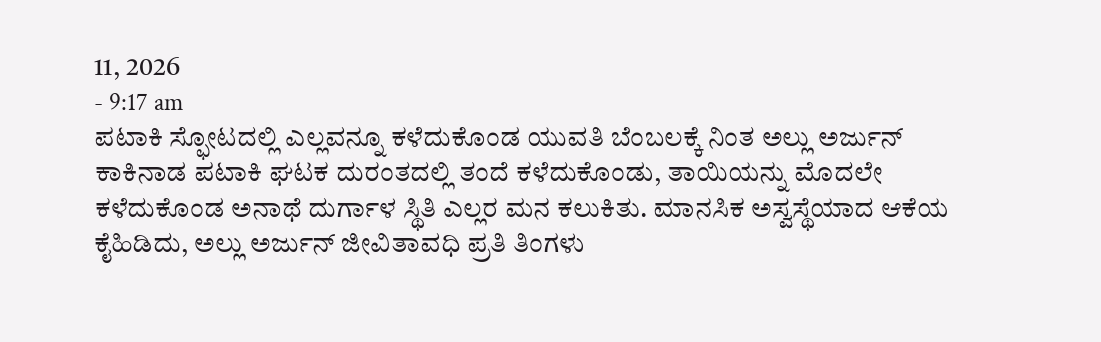11, 2026
- 9:17 am
ಪಟಾಕಿ ಸ್ಫೋಟದಲ್ಲಿ ಎಲ್ಲವನ್ನೂ ಕಳೆದುಕೊಂಡ ಯುವತಿ ಬೆಂಬಲಕ್ಕೆ ನಿಂತ ಅಲ್ಲು ಅರ್ಜುನ್
ಕಾಕಿನಾಡ ಪಟಾಕಿ ಘಟಕ ದುರಂತದಲ್ಲಿ ತಂದೆ ಕಳೆದುಕೊಂಡು, ತಾಯಿಯನ್ನು ಮೊದಲೇ ಕಳೆದುಕೊಂಡ ಅನಾಥೆ ದುರ್ಗಾಳ ಸ್ಥಿತಿ ಎಲ್ಲರ ಮನ ಕಲುಕಿತು. ಮಾನಸಿಕ ಅಸ್ವಸ್ಥೆಯಾದ ಆಕೆಯ ಕೈಹಿಡಿದು, ಅಲ್ಲು ಅರ್ಜುನ್ ಜೀವಿತಾವಧಿ ಪ್ರತಿ ತಿಂಗಳು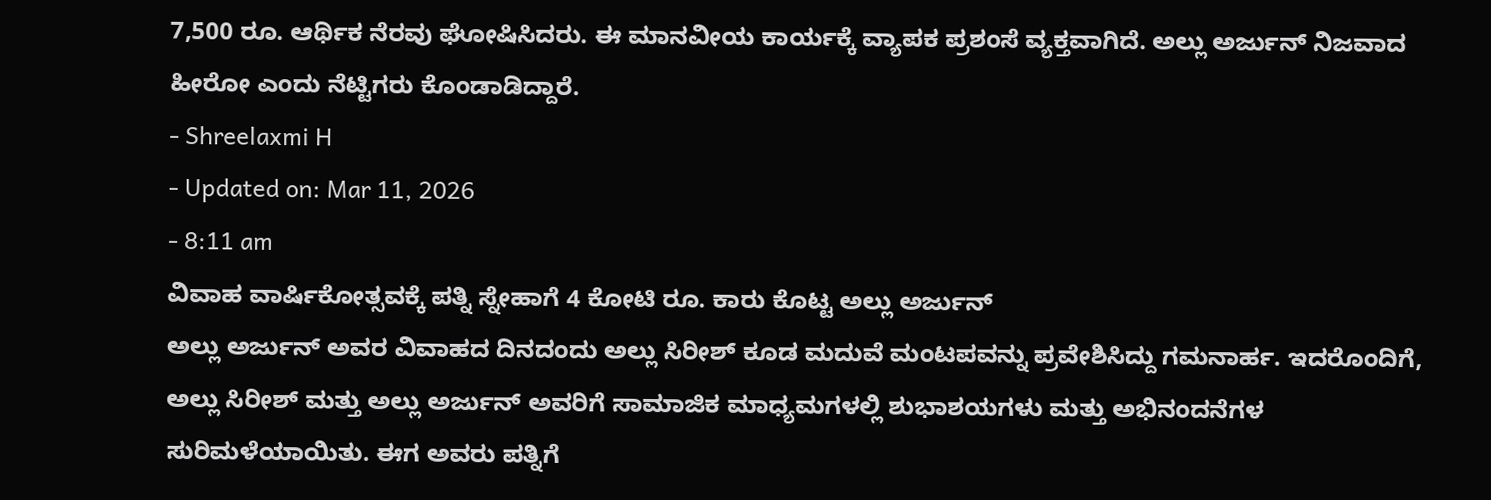7,500 ರೂ. ಆರ್ಥಿಕ ನೆರವು ಘೋಷಿಸಿದರು. ಈ ಮಾನವೀಯ ಕಾರ್ಯಕ್ಕೆ ವ್ಯಾಪಕ ಪ್ರಶಂಸೆ ವ್ಯಕ್ತವಾಗಿದೆ. ಅಲ್ಲು ಅರ್ಜುನ್ ನಿಜವಾದ ಹೀರೋ ಎಂದು ನೆಟ್ಟಿಗರು ಕೊಂಡಾಡಿದ್ದಾರೆ.
- Shreelaxmi H
- Updated on: Mar 11, 2026
- 8:11 am
ವಿವಾಹ ವಾರ್ಷಿಕೋತ್ಸವಕ್ಕೆ ಪತ್ನಿ ಸ್ನೇಹಾಗೆ 4 ಕೋಟಿ ರೂ. ಕಾರು ಕೊಟ್ಟ ಅಲ್ಲು ಅರ್ಜುನ್
ಅಲ್ಲು ಅರ್ಜುನ್ ಅವರ ವಿವಾಹದ ದಿನದಂದು ಅಲ್ಲು ಸಿರೀಶ್ ಕೂಡ ಮದುವೆ ಮಂಟಪವನ್ನು ಪ್ರವೇಶಿಸಿದ್ದು ಗಮನಾರ್ಹ. ಇದರೊಂದಿಗೆ, ಅಲ್ಲು ಸಿರೀಶ್ ಮತ್ತು ಅಲ್ಲು ಅರ್ಜುನ್ ಅವರಿಗೆ ಸಾಮಾಜಿಕ ಮಾಧ್ಯಮಗಳಲ್ಲಿ ಶುಭಾಶಯಗಳು ಮತ್ತು ಅಭಿನಂದನೆಗಳ ಸುರಿಮಳೆಯಾಯಿತು. ಈಗ ಅವರು ಪತ್ನಿಗೆ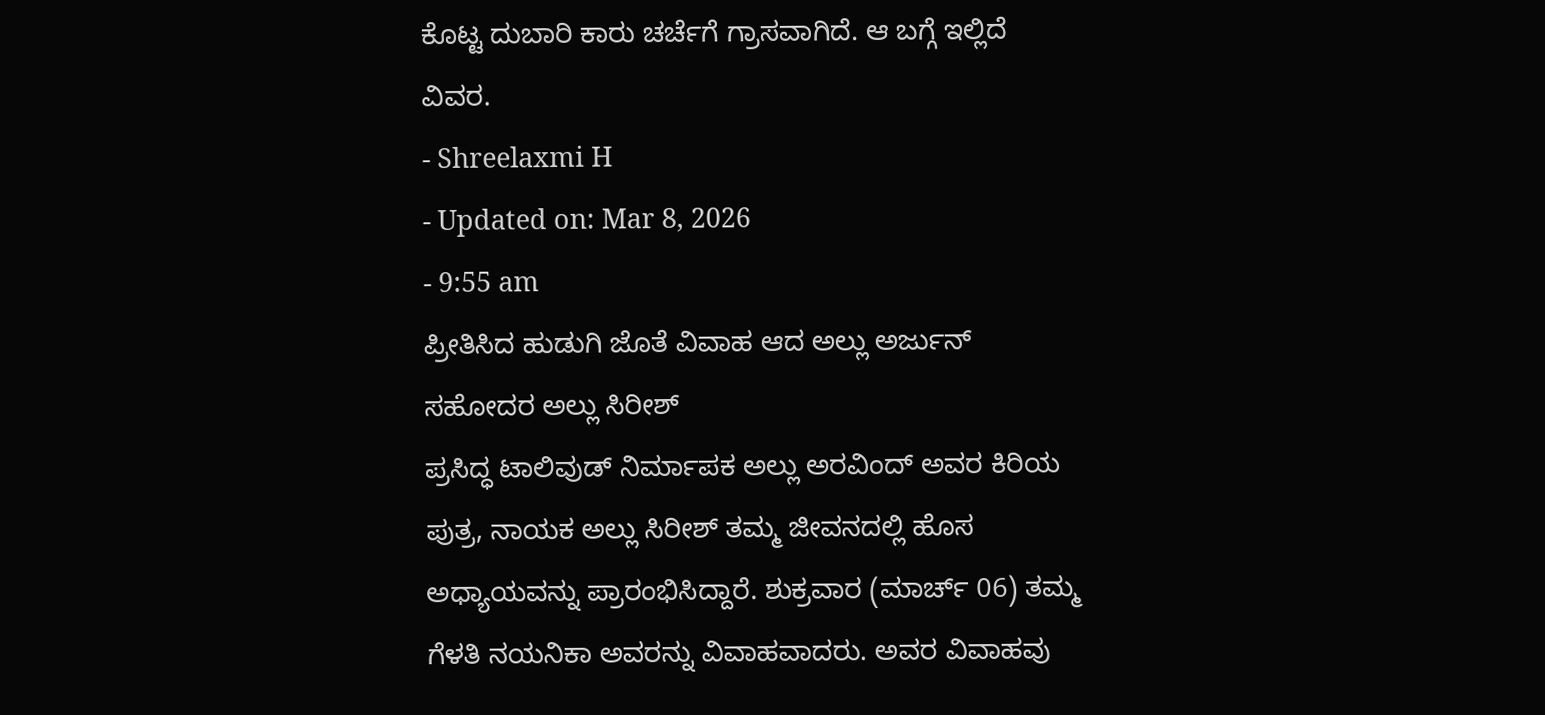ಕೊಟ್ಟ ದುಬಾರಿ ಕಾರು ಚರ್ಚೆಗೆ ಗ್ರಾಸವಾಗಿದೆ. ಆ ಬಗ್ಗೆ ಇಲ್ಲಿದೆ ವಿವರ.
- Shreelaxmi H
- Updated on: Mar 8, 2026
- 9:55 am
ಪ್ರೀತಿಸಿದ ಹುಡುಗಿ ಜೊತೆ ವಿವಾಹ ಆದ ಅಲ್ಲು ಅರ್ಜುನ್ ಸಹೋದರ ಅಲ್ಲು ಸಿರೀಶ್
ಪ್ರಸಿದ್ಧ ಟಾಲಿವುಡ್ ನಿರ್ಮಾಪಕ ಅಲ್ಲು ಅರವಿಂದ್ ಅವರ ಕಿರಿಯ ಪುತ್ರ, ನಾಯಕ ಅಲ್ಲು ಸಿರೀಶ್ ತಮ್ಮ ಜೀವನದಲ್ಲಿ ಹೊಸ ಅಧ್ಯಾಯವನ್ನು ಪ್ರಾರಂಭಿಸಿದ್ದಾರೆ. ಶುಕ್ರವಾರ (ಮಾರ್ಚ್ 06) ತಮ್ಮ ಗೆಳತಿ ನಯನಿಕಾ ಅವರನ್ನು ವಿವಾಹವಾದರು. ಅವರ ವಿವಾಹವು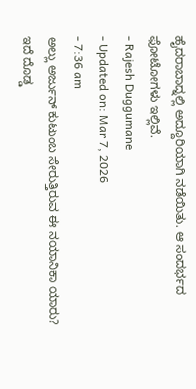ಹೈದರಾಬಾದ್ನಲ್ಲಿ ಅದ್ದೂರಿಯಾಗಿ ನಡೆಯಿತು. ಆ ಸಂದರ್ಭದ ಫೋಟೋಗಳು ಇಲ್ಲಿವೆ.
- Rajesh Duggumane
- Updated on: Mar 7, 2026
- 7:36 am
ಅಲ್ಲು ಅರ್ಜುನ್ ಕುಟುಂಬ ಸೇರುತ್ತಿರುವ ಈ ನಯಾನಿಕಾ ಯಾರು? ಇದೆ ದೊಡ್ಡ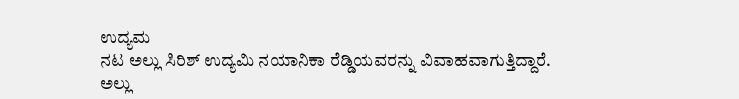ಉದ್ಯಮ
ನಟ ಅಲ್ಲು ಸಿರಿಶ್ ಉದ್ಯಮಿ ನಯಾನಿಕಾ ರೆಡ್ಡಿಯವರನ್ನು ವಿವಾಹವಾಗುತ್ತಿದ್ದಾರೆ. ಅಲ್ಲು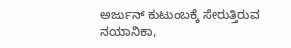ಅರ್ಜುನ್ ಕುಟುಂಬಕ್ಕೆ ಸೇರುತ್ತಿರುವ ನಯಾನಿಕಾ,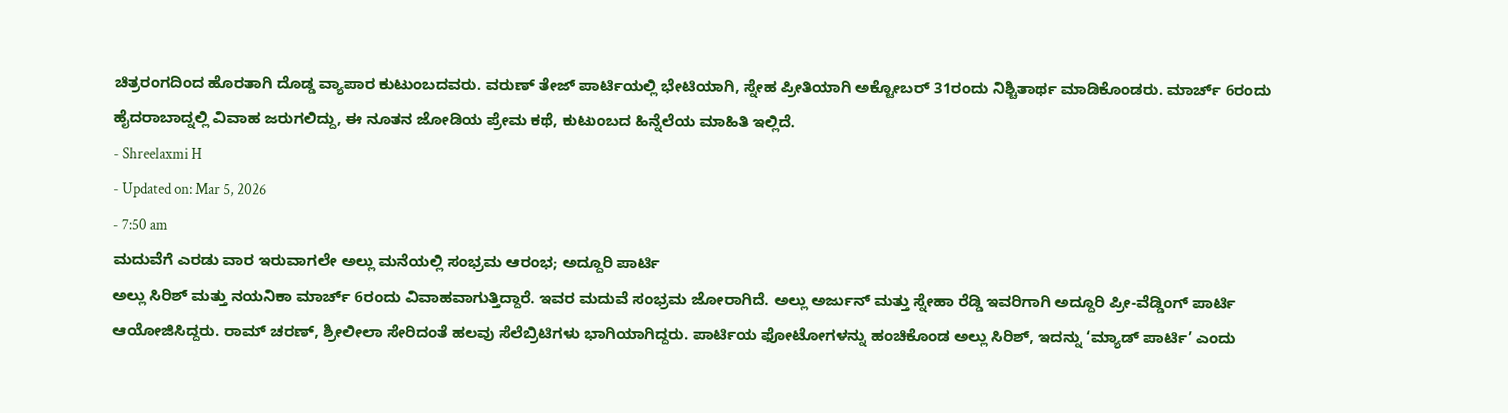ಚಿತ್ರರಂಗದಿಂದ ಹೊರತಾಗಿ ದೊಡ್ಡ ವ್ಯಾಪಾರ ಕುಟುಂಬದವರು. ವರುಣ್ ತೇಜ್ ಪಾರ್ಟಿಯಲ್ಲಿ ಭೇಟಿಯಾಗಿ, ಸ್ನೇಹ ಪ್ರೀತಿಯಾಗಿ ಅಕ್ಟೋಬರ್ 31ರಂದು ನಿಶ್ಚಿತಾರ್ಥ ಮಾಡಿಕೊಂಡರು. ಮಾರ್ಚ್ 6ರಂದು ಹೈದರಾಬಾದ್ನಲ್ಲಿ ವಿವಾಹ ಜರುಗಲಿದ್ದು, ಈ ನೂತನ ಜೋಡಿಯ ಪ್ರೇಮ ಕಥೆ, ಕುಟುಂಬದ ಹಿನ್ನೆಲೆಯ ಮಾಹಿತಿ ಇಲ್ಲಿದೆ.
- Shreelaxmi H
- Updated on: Mar 5, 2026
- 7:50 am
ಮದುವೆಗೆ ಎರಡು ವಾರ ಇರುವಾಗಲೇ ಅಲ್ಲು ಮನೆಯಲ್ಲಿ ಸಂಭ್ರಮ ಆರಂಭ; ಅದ್ದೂರಿ ಪಾರ್ಟಿ
ಅಲ್ಲು ಸಿರಿಶ್ ಮತ್ತು ನಯನಿಕಾ ಮಾರ್ಚ್ 6ರಂದು ವಿವಾಹವಾಗುತ್ತಿದ್ದಾರೆ. ಇವರ ಮದುವೆ ಸಂಭ್ರಮ ಜೋರಾಗಿದೆ. ಅಲ್ಲು ಅರ್ಜುನ್ ಮತ್ತು ಸ್ನೇಹಾ ರೆಡ್ಡಿ ಇವರಿಗಾಗಿ ಅದ್ದೂರಿ ಪ್ರೀ-ವೆಡ್ಡಿಂಗ್ ಪಾರ್ಟಿ ಆಯೋಜಿಸಿದ್ದರು. ರಾಮ್ ಚರಣ್, ಶ್ರೀಲೀಲಾ ಸೇರಿದಂತೆ ಹಲವು ಸೆಲೆಬ್ರಿಟಿಗಳು ಭಾಗಿಯಾಗಿದ್ದರು. ಪಾರ್ಟಿಯ ಫೋಟೋಗಳನ್ನು ಹಂಚಿಕೊಂಡ ಅಲ್ಲು ಸಿರಿಶ್, ಇದನ್ನು ‘ಮ್ಯಾಡ್ ಪಾರ್ಟಿ’ ಎಂದು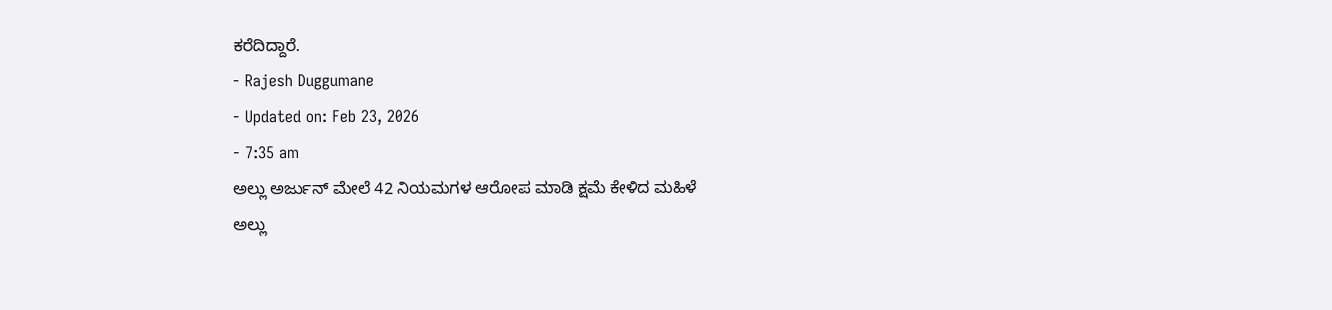ಕರೆದಿದ್ದಾರೆ.
- Rajesh Duggumane
- Updated on: Feb 23, 2026
- 7:35 am
ಅಲ್ಲು ಅರ್ಜುನ್ ಮೇಲೆ 42 ನಿಯಮಗಳ ಆರೋಪ ಮಾಡಿ ಕ್ಷಮೆ ಕೇಳಿದ ಮಹಿಳೆ
ಅಲ್ಲು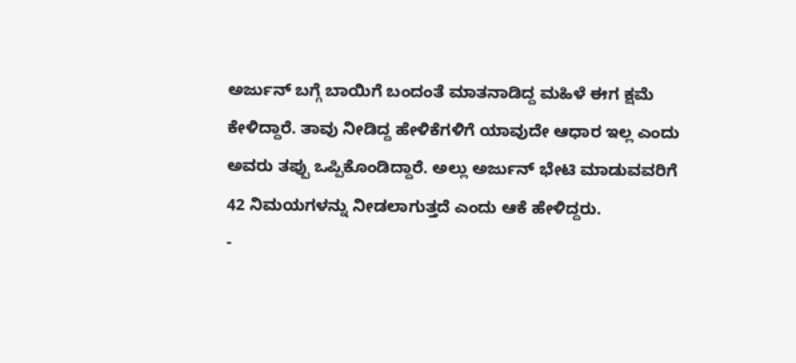ಅರ್ಜುನ್ ಬಗ್ಗೆ ಬಾಯಿಗೆ ಬಂದಂತೆ ಮಾತನಾಡಿದ್ದ ಮಹಿಳೆ ಈಗ ಕ್ಷಮೆ ಕೇಳಿದ್ದಾರೆ. ತಾವು ನೀಡಿದ್ದ ಹೇಳಿಕೆಗಳಿಗೆ ಯಾವುದೇ ಆಧಾರ ಇಲ್ಲ ಎಂದು ಅವರು ತಪ್ಪು ಒಪ್ಪಿಕೊಂಡಿದ್ದಾರೆ. ಅಲ್ಲು ಅರ್ಜುನ್ ಭೇಟಿ ಮಾಡುವವರಿಗೆ 42 ನಿಮಯಗಳನ್ನು ನೀಡಲಾಗುತ್ತದೆ ಎಂದು ಆಕೆ ಹೇಳಿದ್ದರು.
-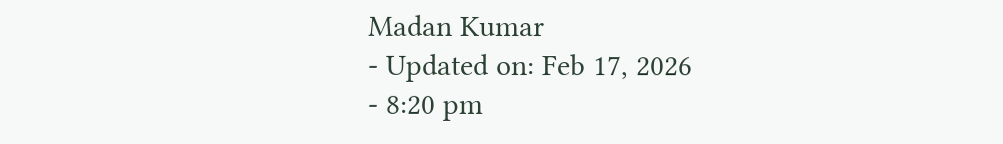Madan Kumar
- Updated on: Feb 17, 2026
- 8:20 pm